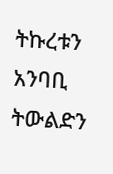ትኩረቱን አንባቢ ትውልድን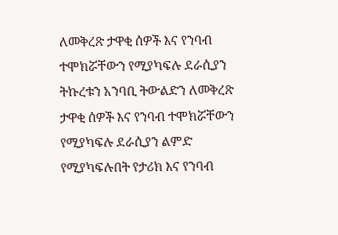ለመቅረጽ ታዋቂ ሰዎች እና የንባብ ተሞክሯቸውን የሚያካፍሉ ደራሲያን
ትኩረቱን አንባቢ ትውልድን ለመቅረጽ ታዋቂ ሰዎች እና የንባብ ተሞክሯቸውን የሚያካፍሉ ደራሲያን ልምድ የሚያካፍሉበት የታሪክ እና የንባብ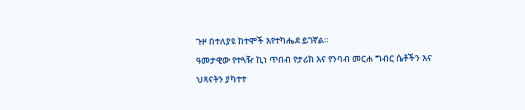ጉዞ በተለያዩ ከተሞች እየተካሔደ ይገኛል።
ዓመታዊው የተጓዥ ኪነ ጥበብ የታሪክ እና የንባብ መርሐ ግብር ሴቶችን እና
ህጻናትን ያካተተ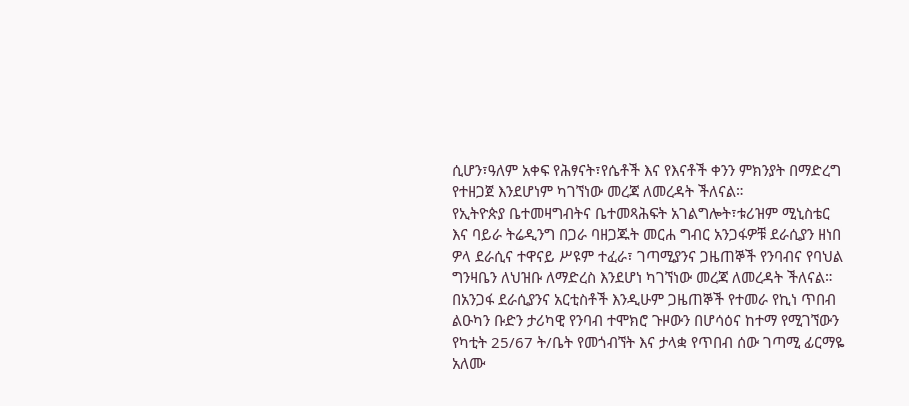ሲሆን፣ዓለም አቀፍ የሕፃናት፣የሴቶች እና የእናቶች ቀንን ምክንያት በማድረግ የተዘጋጀ እንደሆነም ካገኘነው መረጃ ለመረዳት ችለናል።
የኢትዮጵያ ቤተመዛግብትና ቤተመጻሕፍት አገልግሎት፣ቱሪዝም ሚኒስቴር እና ባይራ ትሬዲንግ በጋራ ባዘጋጁት መርሐ ግብር አንጋፋዎቹ ደራሲያን ዘነበ ዎላ ደራሲና ተዋናይ ሥዩም ተፈራ፣ ገጣሚያንና ጋዜጠኞች የንባብና የባህል ግንዛቤን ለህዝቡ ለማድረስ እንደሆነ ካገኘነው መረጃ ለመረዳት ችለናል።
በአንጋፋ ደራሲያንና አርቲስቶች እንዲሁም ጋዜጠኞች የተመራ የኪነ ጥበብ ልዑካን ቡድን ታሪካዊ የንባብ ተሞክሮ ጉዞውን በሆሳዕና ከተማ የሚገኘውን የካቲት 25/67 ት/ቤት የመጎብኘት እና ታላቋ የጥበብ ሰው ገጣሚ ፊርማዬ አለሙ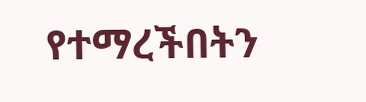የተማረችበትን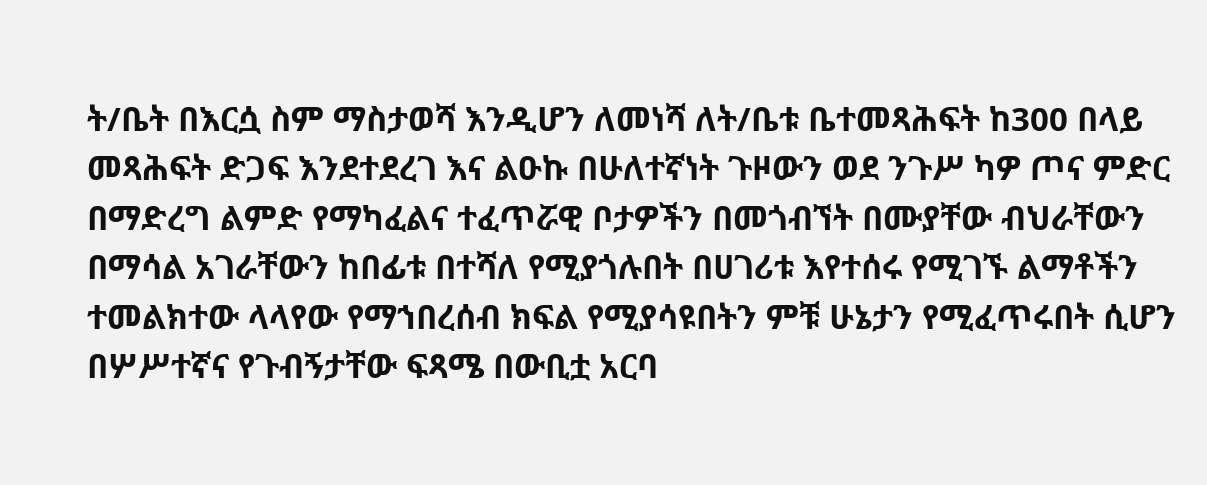ት/ቤት በእርሷ ስም ማስታወሻ እንዲሆን ለመነሻ ለት/ቤቱ ቤተመጻሕፍት ከ300 በላይ መጻሕፍት ድጋፍ እንደተደረገ እና ልዑኩ በሁለተኛነት ጉዞውን ወደ ንጉሥ ካዎ ጦና ምድር በማድረግ ልምድ የማካፈልና ተፈጥሯዊ ቦታዎችን በመጎብኘት በሙያቸው ብህራቸውን በማሳል አገራቸውን ከበፊቱ በተሻለ የሚያጎሉበት በሀገሪቱ እየተሰሩ የሚገኙ ልማቶችን ተመልክተው ላላየው የማኀበረሰብ ክፍል የሚያሳዩበትን ምቹ ሁኔታን የሚፈጥሩበት ሲሆን በሦሥተኛና የጉብኝታቸው ፍጻሜ በውቢቷ አርባ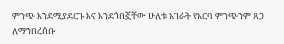ምንጭ እንደሚያደርጉ እና እንደጎበኟቸው ሁለቱ አገራት የአርባ ምንጭንም ጸጋ ለማኀበረሰቡ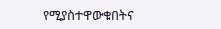የሚያስተዋውቁበትና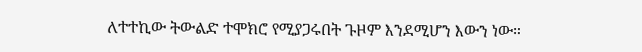ለተተኪው ትውልድ ተሞክሮ የሚያጋሩበት ጉዞም እንደሚሆን እውን ነው።